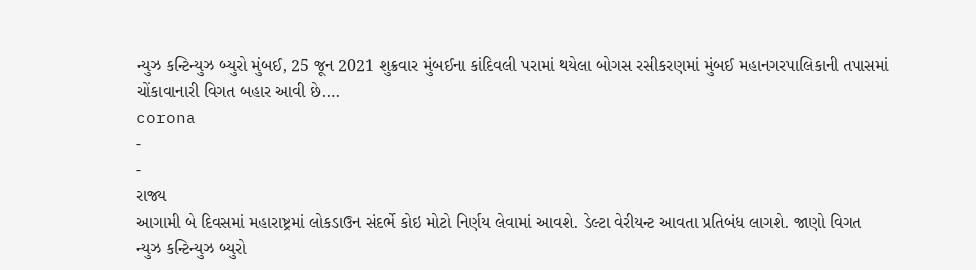ન્યુઝ કન્ટિન્યુઝ બ્યુરો મુંબઈ, 25 જૂન 2021 શુક્રવાર મુંબઈના કાંદિવલી પરામાં થયેલા બોગસ રસીકરણમાં મુંબઈ મહાનગરપાલિકાની તપાસમાં ચોંકાવાનારી વિગત બહાર આવી છે.…
corona
-
-
રાજ્ય
આગામી બે દિવસમાં મહારાષ્ટ્રમાં લોકડાઉન સંદર્ભે કોઇ મોટો નિર્ણય લેવામાં આવશે. ડેલ્ટા વેરીયન્ટ આવતા પ્રતિબંધ લાગશે. જાણો વિગત
ન્યુઝ કન્ટિન્યુઝ બ્યુરો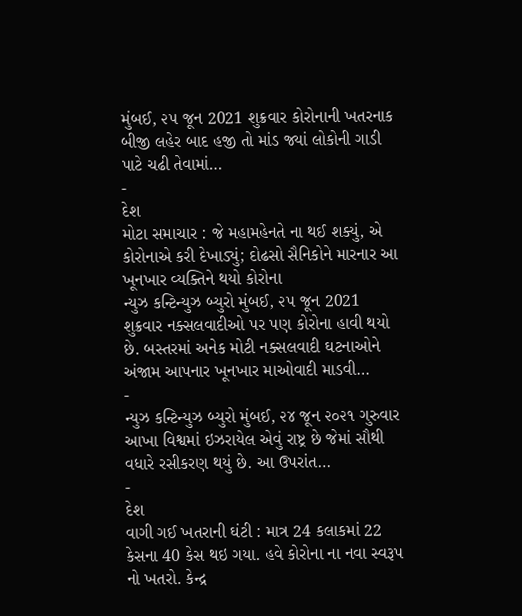મુંબઈ, ૨૫ જૂન 2021 શુક્રવાર કોરોનાની ખતરનાક બીજી લહેર બાદ હજી તો માંડ જ્યાં લોકોની ગાડી પાટે ચઢી તેવામાં…
-
દેશ
મોટા સમાચાર : જે મહામહેનતે ના થઈ શક્યું, એ કોરોનાએ કરી દેખાડ્યું; દોઢસો સૈનિકોને મારનાર આ ખૂનખાર વ્યક્તિને થયો કોરોના
ન્યુઝ કન્ટિન્યુઝ બ્યુરો મુંબઈ, ૨૫ જૂન 2021 શુક્રવાર નક્સલવાદીઓ પર પણ કોરોના હાવી થયો છે. બસ્તરમાં અનેક મોટી નક્સલવાદી ઘટનાઓને અંજામ આપનાર ખૂનખાર માઓવાદી માડવી…
-
ન્યુઝ કન્ટિન્યુઝ બ્યુરો મુંબઈ, ૨૪ જૂન ૨૦૨૧ ગુરુવાર આખા વિશ્વમાં ઇઝરાયેલ એવું રાષ્ટ્ર છે જેમાં સૌથી વધારે રસીકરણ થયું છે. આ ઉપરાંત…
-
દેશ
વાગી ગઈ ખતરાની ઘંટી : માત્ર 24 કલાકમાં 22 કેસના 40 કેસ થઇ ગયા. હવે કોરોના ના નવા સ્વરૂપ નો ખતરો. કેન્દ્ર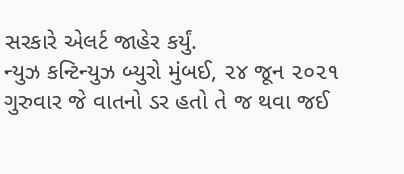સરકારે એલર્ટ જાહેર કર્યું.
ન્યુઝ કન્ટિન્યુઝ બ્યુરો મુંબઈ, ૨૪ જૂન ૨૦૨૧ ગુરુવાર જે વાતનો ડર હતો તે જ થવા જઈ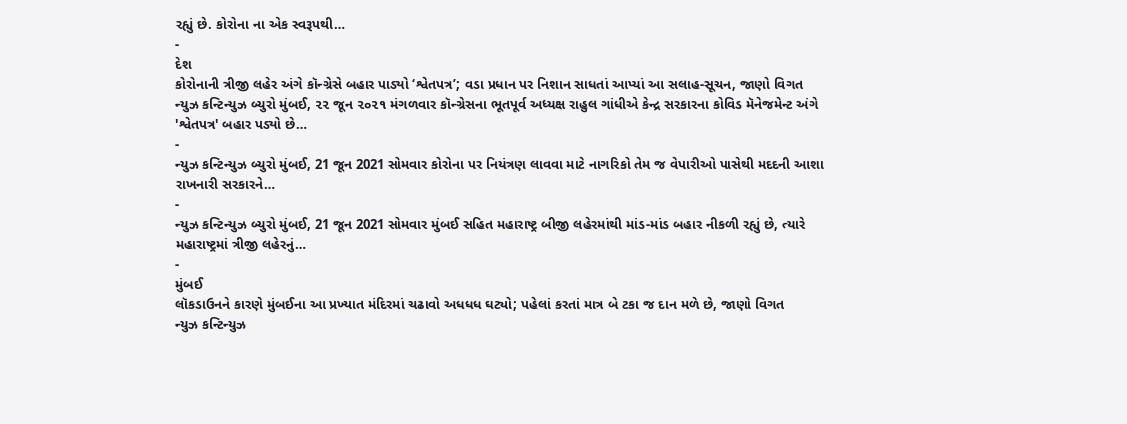રહ્યું છે. કોરોના ના એક સ્વરૂપથી…
-
દેશ
કોરોનાની ત્રીજી લહેર અંગે કૉન્ગ્રેસે બહાર પાડ્યો ‘શ્વેતપત્ર’; વડા પ્રધાન પર નિશાન સાધતાં આપ્યાં આ સલાહ-સૂચન, જાણો વિગત
ન્યુઝ કન્ટિન્યુઝ બ્યુરો મુંબઈ, ૨૨ જૂન ૨૦૨૧ મંગળવાર કૉન્ગ્રેસના ભૂતપૂર્વ અધ્યક્ષ રાહુલ ગાંધીએ કેન્દ્ર સરકારના કોવિડ મૅનેજમેન્ટ અંગે 'શ્વેતપત્ર' બહાર પડ્યો છે…
-
ન્યુઝ કન્ટિન્યુઝ બ્યુરો મુંબઈ, 21 જૂન 2021 સોમવાર કોરોના પર નિયંત્રણ લાવવા માટે નાગરિકો તેમ જ વેપારીઓ પાસેથી મદદની આશા રાખનારી સરકારને…
-
ન્યુઝ કન્ટિન્યુઝ બ્યુરો મુંબઈ, 21 જૂન 2021 સોમવાર મુંબઈ સહિત મહારાષ્ટ્ર બીજી લહેરમાંથી માંડ-માંડ બહાર નીકળી રહ્યું છે, ત્યારે મહારાષ્ટ્રમાં ત્રીજી લહેરનું…
-
મુંબઈ
લૉકડાઉનને કારણે મુંબઈના આ પ્રખ્યાત મંદિરમાં ચઢાવો અધધધ ઘટ્યો; પહેલાં કરતાં માત્ર બે ટકા જ દાન મળે છે, જાણો વિગત
ન્યુઝ કન્ટિન્યુઝ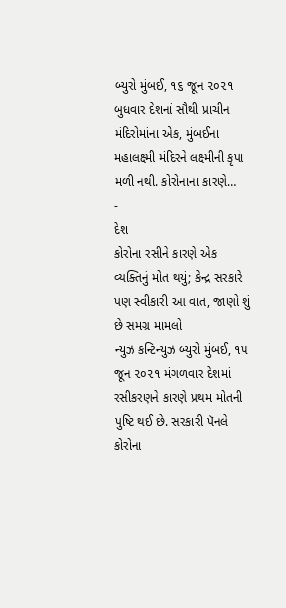બ્યુરો મુંબઈ, ૧૬ જૂન ૨૦૨૧ બુધવાર દેશનાં સૌથી પ્રાચીન મંદિરોમાંના એક, મુંબઈના મહાલક્ષ્મી મંદિરને લક્ષ્મીની કૃપા મળી નથી. કોરોનાના કારણે…
-
દેશ
કોરોના રસીને કારણે એક વ્યક્તિનું મોત થયું; કેન્દ્ર સરકારે પણ સ્વીકારી આ વાત, જાણો શું છે સમગ્ર મામલો
ન્યુઝ કન્ટિન્યુઝ બ્યુરો મુંબઈ, ૧૫ જૂન ૨૦૨૧ મંગળવાર દેશમાં રસીકરણને કારણે પ્રથમ મોતની પુષ્ટિ થઈ છે. સરકારી પૅનલે કોરોના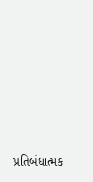પ્રતિબંધાત્મક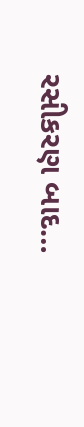રસીકરણ બાદ…